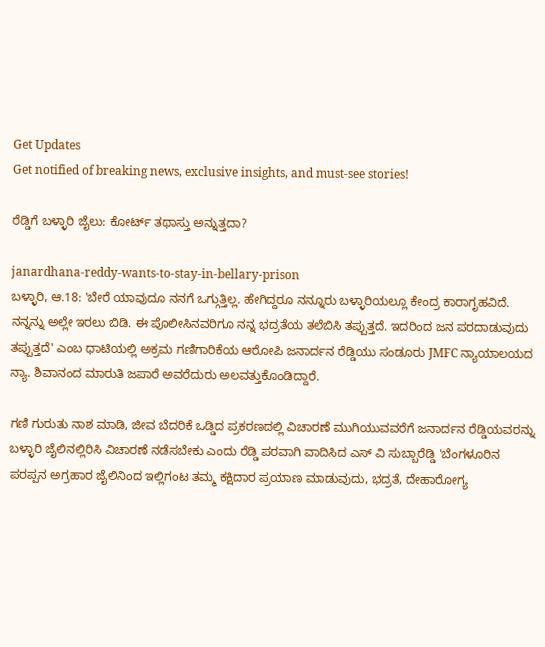Get Updates
Get notified of breaking news, exclusive insights, and must-see stories!

ರೆಡ್ಡಿಗೆ ಬಳ್ಳಾರಿ ಜೈಲು: ಕೋರ್ಟ್ ತಥಾಸ್ತು ಅನ್ನುತ್ತದಾ?

janardhana-reddy-wants-to-stay-in-bellary-prison
ಬಳ್ಳಾರಿ, ಆ.18: 'ಬೇರೆ ಯಾವುದೂ ನನಗೆ ಒಗ್ಗುತ್ತಿಲ್ಲ. ಹೇಗಿದ್ದರೂ ನನ್ನೂರು ಬಳ್ಳಾರಿಯಲ್ಲೂ ಕೇಂದ್ರ ಕಾರಾಗೃಹವಿದೆ. ನನ್ನನ್ನು ಅಲ್ಲೇ ಇರಲು ಬಿಡಿ. ಈ ಪೊಲೀಸಿನವರಿಗೂ ನನ್ನ ಭದ್ರತೆಯ ತಲೆಬಿಸಿ ತಪ್ಪುತ್ತದೆ. ಇದರಿಂದ ಜನ ಪರದಾಡುವುದು ತಪ್ಪುತ್ತದೆ' ಎಂಬ ಧಾಟಿಯಲ್ಲಿ ಅಕ್ರಮ ಗಣಿಗಾರಿಕೆಯ ಆರೋಪಿ ಜನಾರ್ದನ ರೆಡ್ಡಿಯು ಸಂಡೂರು JMFC ನ್ಯಾಯಾಲಯದ ನ್ಯಾ. ಶಿವಾನಂದ ಮಾರುತಿ ಜಪಾರೆ ಅವರೆದುರು ಅಲವತ್ತುಕೊಂಡಿದ್ದಾರೆ.

ಗಣಿ ಗುರುತು ನಾಶ ಮಾಡಿ, ಜೀವ ಬೆದರಿಕೆ ಒಡ್ಡಿದ ಪ್ರಕರಣದಲ್ಲಿ ವಿಚಾರಣೆ ಮುಗಿಯುವವರೆಗೆ ಜನಾರ್ದನ ರೆಡ್ಡಿಯವರನ್ನು ಬಳ್ಳಾರಿ ಜೈಲಿನಲ್ಲಿರಿಸಿ ವಿಚಾರಣೆ ನಡೆಸಬೇಕು ಎಂದು ರೆಡ್ಡಿ ಪರವಾಗಿ ವಾದಿಸಿದ ಎಸ್ ವಿ ಸುಬ್ಬಾರೆಡ್ಡಿ 'ಬೆಂಗಳೂರಿನ ಪರಪ್ಪನ ಅಗ್ರಹಾರ ಜೈಲಿನಿಂದ ಇಲ್ಲಿಗಂಟ ತಮ್ಮ ಕಕ್ಷಿದಾರ ಪ್ರಯಾಣ ಮಾಡುವುದು, ಭದ್ರತೆ, ದೇಹಾರೋಗ್ಯ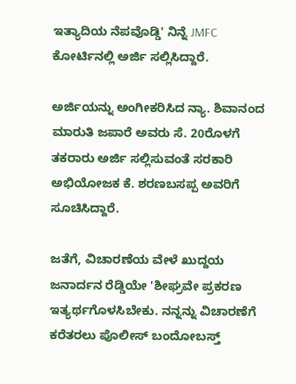ಇತ್ಯಾದಿಯ ನೆಪವೊಡ್ಡಿ' ನಿನ್ನೆ JMFC ಕೋರ್ಟಿನಲ್ಲಿ ಅರ್ಜಿ ಸಲ್ಲಿಸಿದ್ದಾರೆ.

ಅರ್ಜಿಯನ್ನು ಅಂಗೀಕರಿಸಿದ ನ್ಯಾ. ಶಿವಾನಂದ ಮಾರುತಿ ಜಪಾರೆ ಅವರು ಸೆ. 20ರೊಳಗೆ ತಕರಾರು ಅರ್ಜಿ ಸಲ್ಲಿಸುವಂತೆ ಸರಕಾರಿ ಅಭಿಯೋಜಕ ಕೆ. ಶರಣಬಸಪ್ಪ ಅವರಿಗೆ ಸೂಚಿಸಿದ್ದಾರೆ.

ಜತೆಗೆ, ವಿಚಾರಣೆಯ ವೇಳೆ ಖುದ್ದಯ ಜನಾರ್ದನ ರೆಡ್ಡಿಯೇ 'ಶೀಘ್ರವೇ ಪ್ರಕರಣ ಇತ್ಯರ್ಥಗೊಳಸಿಬೇಕು. ನನ್ನನ್ನು ವಿಚಾರಣೆಗೆ ಕರೆತರಲು ಪೊಲೀಸ್ ಬಂದೋಬಸ್ತ್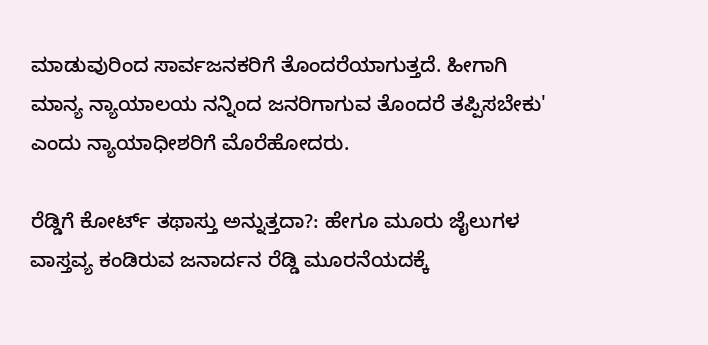ಮಾಡುವುರಿಂದ ಸಾರ್ವಜನಕರಿಗೆ ತೊಂದರೆಯಾಗುತ್ತದೆ. ಹೀಗಾಗಿ ಮಾನ್ಯ ನ್ಯಾಯಾಲಯ ನನ್ನಿಂದ ಜನರಿಗಾಗುವ ತೊಂದರೆ ತಪ್ಪಿಸಬೇಕು' ಎಂದು ನ್ಯಾಯಾಧೀಶರಿಗೆ ಮೊರೆಹೋದರು.

ರೆಡ್ಡಿಗೆ ಕೋರ್ಟ್ ತಥಾಸ್ತು ಅನ್ನುತ್ತದಾ?: ಹೇಗೂ ಮೂರು ಜೈಲುಗಳ ವಾಸ್ತವ್ಯ ಕಂಡಿರುವ ಜನಾರ್ದನ ರೆಡ್ಡಿ ಮೂರನೆಯದಕ್ಕೆ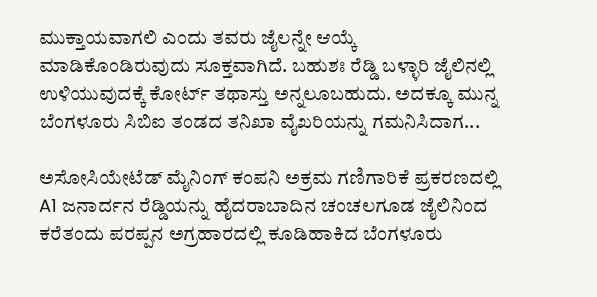ಮುಕ್ತಾಯವಾಗಲಿ ಎಂದು ತವರು ಜೈಲನ್ನೇ ಆಯ್ಕೆ ಮಾಡಿಕೊಂಡಿರುವುದು ಸೂಕ್ತವಾಗಿದೆ. ಬಹುಶಃ ರೆಡ್ಡಿ ಬಳ್ಳಾರಿ ಜೈಲಿನಲ್ಲಿ ಉಳಿಯುವುದಕ್ಕೆ ಕೋರ್ಟ್ ತಥಾಸ್ತು ಅನ್ನಲೂಬಹುದು. ಅದಕ್ಕೂ ಮುನ್ನ ಬೆಂಗಳೂರು ಸಿಬಿಐ ತಂಡದ ತನಿಖಾ ವೈಖರಿಯನ್ನು ಗಮನಿಸಿದಾಗ...

ಅಸೋಸಿಯೇಟೆಡ್ ಮೈನಿಂಗ್ ಕಂಪನಿ ಅಕ್ರಮ ಗಣಿಗಾರಿಕೆ ಪ್ರಕರಣದಲ್ಲಿ A1 ಜನಾರ್ದನ ರೆಡ್ಡಿಯನ್ನು ಹೈದರಾಬಾದಿನ ಚಂಚಲಗೂಡ ಜೈಲಿನಿಂದ ಕರೆತಂದು ಪರಪ್ಪನ ಅಗ್ರಹಾರದಲ್ಲಿ ಕೂಡಿಹಾಕಿದ ಬೆಂಗಳೂರು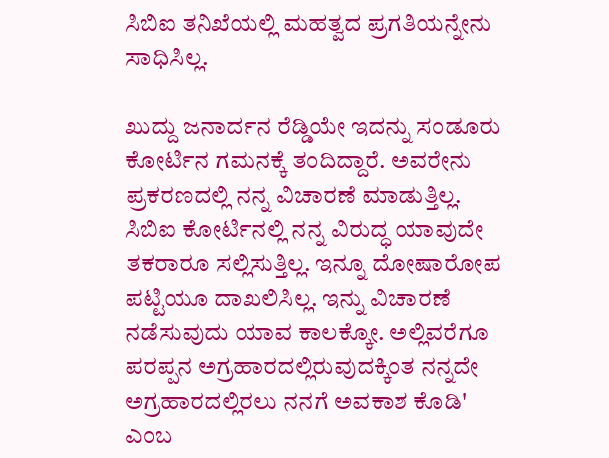ಸಿಬಿಐ ತನಿಖೆಯಲ್ಲಿ ಮಹತ್ವದ ಪ್ರಗತಿಯನ್ನೇನು ಸಾಧಿಸಿಲ್ಲ.

ಖುದ್ದು ಜನಾರ್ದನ ರೆಡ್ಡಿಯೇ ಇದನ್ನು ಸಂಡೂರು ಕೋರ್ಟಿನ ಗಮನಕ್ಕೆ ತಂದಿದ್ದಾರೆ. ಅವರೇನು ಪ್ರಕರಣದಲ್ಲಿ ನನ್ನ ವಿಚಾರಣೆ ಮಾಡುತ್ತಿಲ್ಲ. ಸಿಬಿಐ ಕೋರ್ಟಿನಲ್ಲಿ ನನ್ನ ವಿರುದ್ಧ ಯಾವುದೇ ತಕರಾರೂ ಸಲ್ಲಿಸುತ್ತಿಲ್ಲ. ಇನ್ನೂ ದೋಷಾರೋಪ ಪಟ್ಟಿಯೂ ದಾಖಲಿಸಿಲ್ಲ. ಇನ್ನು ವಿಚಾರಣೆ ನಡೆಸುವುದು ಯಾವ ಕಾಲಕ್ಕೋ. ಅಲ್ಲಿವರೆಗೂ ಪರಪ್ಪನ ಅಗ್ರಹಾರದಲ್ಲಿರುವುದಕ್ಕಿಂತ ನನ್ನದೇ ಅಗ್ರಹಾರದಲ್ಲಿರಲು ನನಗೆ ಅವಕಾಶ ಕೊಡಿ' ಎಂಬ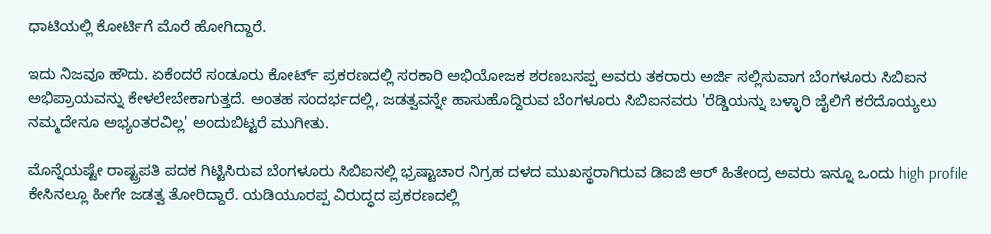ಧಾಟಿಯಲ್ಲಿ ಕೋರ್ಟಿಗೆ ಮೊರೆ ಹೋಗಿದ್ದಾರೆ.

ಇದು ನಿಜವೂ ಹೌದು. ಏಕೆಂದರೆ ಸಂಡೂರು ಕೋರ್ಟ್ ಪ್ರಕರಣದಲ್ಲಿ ಸರಕಾರಿ ಅಭಿಯೋಜಕ ಶರಣಬಸಪ್ಪ ಅವರು ತಕರಾರು ಅರ್ಜಿ ಸಲ್ಲಿಸುವಾಗ ಬೆಂಗಳೂರು ಸಿಬಿಐನ ಅಭಿಪ್ರಾಯವನ್ನು ಕೇಳಲೇಬೇಕಾಗುತ್ತದೆ. ಅಂತಹ ಸಂದರ್ಭದಲ್ಲಿ, ಜಡತ್ವವನ್ನೇ ಹಾಸುಹೊದ್ದಿರುವ ಬೆಂಗಳೂರು ಸಿಬಿಐನವರು 'ರೆಡ್ಡಿಯನ್ನು ಬಳ್ಳಾರಿ ಜೈಲಿಗೆ ಕರೆದೊಯ್ಯಲು ನಮ್ಮದೇನೂ ಅಭ್ಯಂತರವಿಲ್ಲ' ಅಂದುಬಿಟ್ಟರೆ ಮುಗೀತು.

ಮೊನ್ನೆಯಷ್ಟೇ ರಾಷ್ಟ್ರಪತಿ ಪದಕ ಗಿಟ್ಟಿಸಿರುವ ಬೆಂಗಳೂರು ಸಿಬಿಐನಲ್ಲಿ ಭ್ರಷ್ಟಾಚಾರ ನಿಗ್ರಹ ದಳದ ಮುಖಸ್ಥರಾಗಿರುವ ಡಿಐಜಿ ಆರ್ ಹಿತೇಂದ್ರ ಅವರು ಇನ್ನೂ ಒಂದು high profile ಕೇಸಿನಲ್ಲೂ ಹೀಗೇ ಜಡತ್ವ ತೋರಿದ್ದಾರೆ. ಯಡಿಯೂರಪ್ಪ ವಿರುದ್ಧದ ಪ್ರಕರಣದಲ್ಲಿ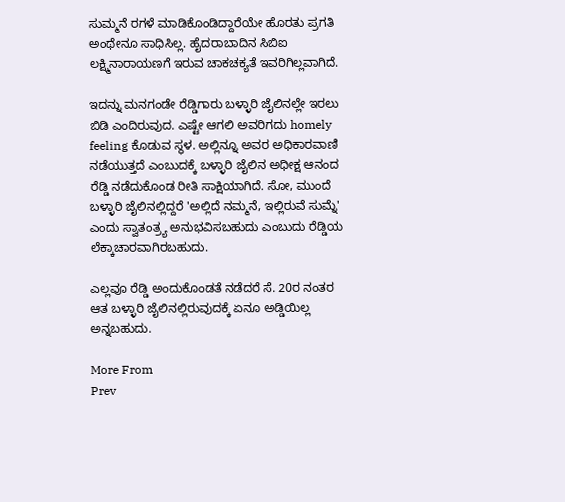ಸುಮ್ಮನೆ ರಗಳೆ ಮಾಡಿಕೊಂಡಿದ್ದಾರೆಯೇ ಹೊರತು ಪ್ರಗತಿ ಅಂಥೇನೂ ಸಾಧಿಸಿಲ್ಲ. ಹೈದರಾಬಾದಿನ ಸಿಬಿಐ ಲಕ್ಷ್ಮಿನಾರಾಯಣಗೆ ಇರುವ ಚಾಕಚಕ್ಯತೆ ಇವರಿಗಿಲ್ಲವಾಗಿದೆ.

ಇದನ್ನು ಮನಗಂಡೇ ರೆಡ್ಡಿಗಾರು ಬಳ್ಳಾರಿ ಜೈಲಿನಲ್ಲೇ ಇರಲು ಬಿಡಿ ಎಂದಿರುವುದ. ಎಷ್ಟೇ ಆಗಲಿ ಅವರಿಗದು homely feeling ಕೊಡುವ ಸ್ಥಳ. ಅಲ್ಲಿನ್ನೂ ಅವರ ಅಧಿಕಾರವಾಣಿ ನಡೆಯುತ್ತದೆ ಎಂಬುದಕ್ಕೆ ಬಳ್ಳಾರಿ ಜೈಲಿನ ಅಧೀಕ್ಷ ಆನಂದ ರೆಡ್ಡಿ ನಡೆದುಕೊಂಡ ರೀತಿ ಸಾಕ್ಷಿಯಾಗಿದೆ. ಸೋ, ಮುಂದೆ ಬಳ್ಳಾರಿ ಜೈಲಿನಲ್ಲಿದ್ದರೆ 'ಅಲ್ಲಿದೆ ನಮ್ಮನೆ, ಇಲ್ಲಿರುವೆ ಸುಮ್ನೆ' ಎಂದು ಸ್ವಾತಂತ್ರ್ಯ ಅನುಭವಿಸಬಹುದು ಎಂಬುದು ರೆಡ್ಡಿಯ ಲೆಕ್ಕಾಚಾರವಾಗಿರಬಹುದು.

ಎಲ್ಲವೂ ರೆಡ್ಡಿ ಅಂದುಕೊಂಡತೆ ನಡೆದರೆ ಸೆ. 20ರ ನಂತರ ಆತ ಬಳ್ಳಾರಿ ಜೈಲಿನಲ್ಲಿರುವುದಕ್ಕೆ ಏನೂ ಅಡ್ಡಿಯಿಲ್ಲ ಅನ್ನಬಹುದು.

More From
Prev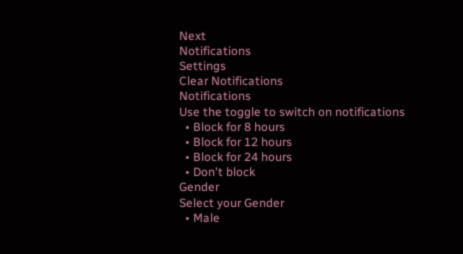Next
Notifications
Settings
Clear Notifications
Notifications
Use the toggle to switch on notifications
  • Block for 8 hours
  • Block for 12 hours
  • Block for 24 hours
  • Don't block
Gender
Select your Gender
  • Male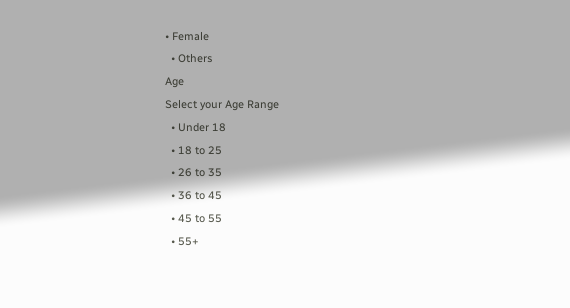• Female
  • Others
Age
Select your Age Range
  • Under 18
  • 18 to 25
  • 26 to 35
  • 36 to 45
  • 45 to 55
  • 55+